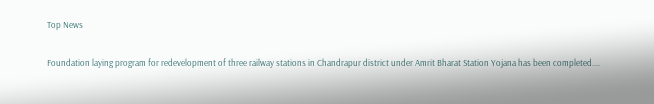Top News

Foundation laying program for redevelopment of three railway stations in Chandrapur district under Amrit Bharat Station Yojana has been completed....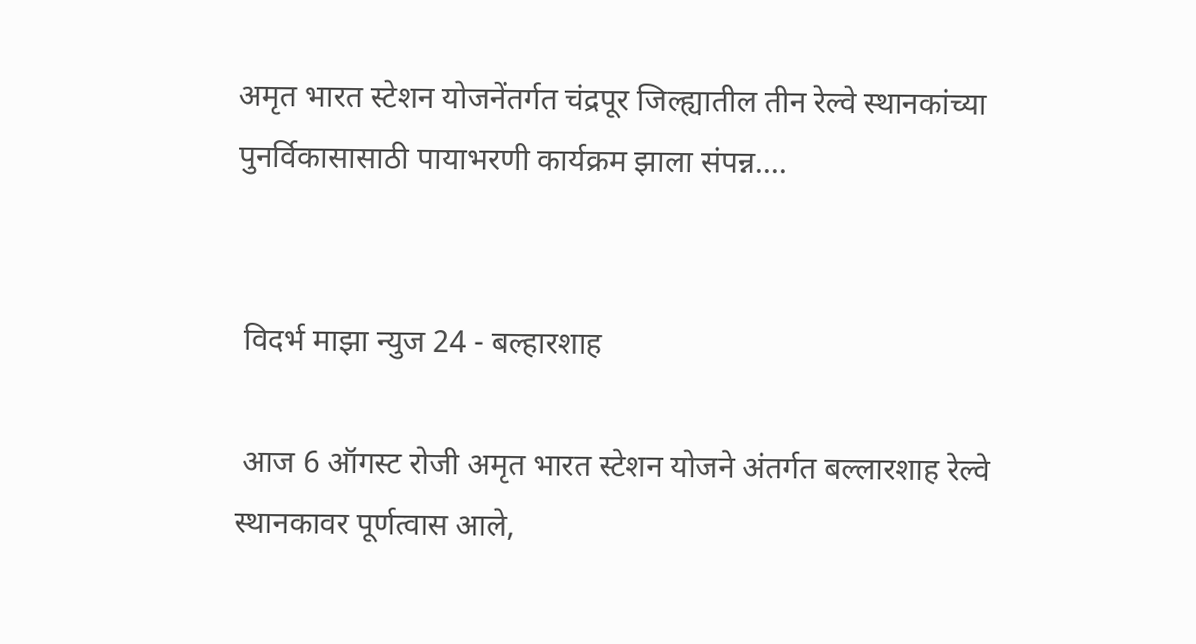अमृत भारत स्टेशन योजनेंतर्गत चंद्रपूर जिल्ह्यातील तीन रेल्वे स्थानकांच्या पुनर्विकासासाठी पायाभरणी कार्यक्रम झाला संपन्न....


 विदर्भ माझा न्युज 24 - बल्हारशाह

 आज 6 ऑगस्ट रोजी अमृत भारत स्टेशन योजने अंतर्गत बल्लारशाह रेल्वे स्थानकावर पूर्णत्वास आले,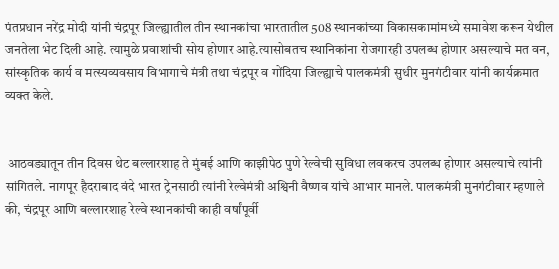पंतप्रधान नरेंद्र मोदी यांनी चंद्रपूर जिल्ह्यातील तीन स्थानकांचा भारतातील 508 स्थानकांच्या विकासकामांमध्ये समावेश करून येथील जनतेला भेट दिली आहे. त्यामुळे प्रवाशांची सोय होणार आहे.त्यासोबतच स्थानिकांना रोजगारही उपलब्ध होणार असल्याचे मत वन, सांस्कृतिक कार्य व मत्स्यव्यवसाय विभागाचे मंत्री तथा चंद्रपूर व गोंदिया जिल्ह्याचे पालकमंत्री सुधीर मुनगंटीवार यांनी कार्यक्रमात व्यक्त केले.


 आठवड्यातून तीन दिवस थेट बल्लारशाह ते मुंबई आणि काझीपेठ पुणे रेल्वेची सुविधा लवकरच उपलब्ध होणार असल्याचे त्यांनी सांगितले. नागपूर हैदराबाद वंदे भारत ट्रेनसाठी त्यांनी रेल्वेमंत्री अश्विनी वैष्णव यांचे आभार मानले. पालकमंत्री मुनगंटीवार म्हणाले की, चंद्रपूर आणि बल्लारशाह रेल्वे स्थानकांची काही वर्षांपूर्वी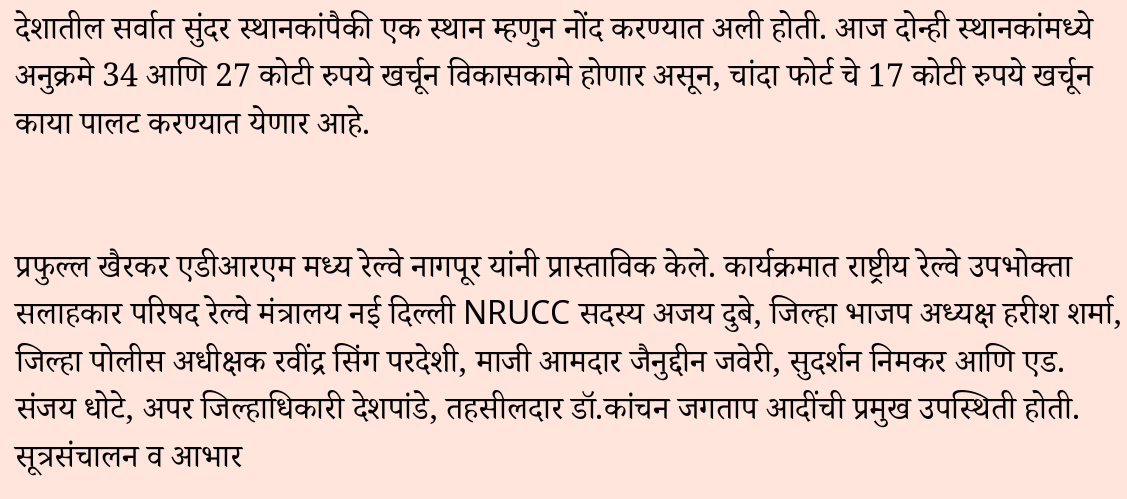देशातील सर्वात सुंदर स्थानकांपैकी एक स्थान म्हणुन नोंद करण्यात अली होती. आज दोन्ही स्थानकांमध्ये अनुक्रमे 34 आणि 27 कोटी रुपये खर्चून विकासकामे होणार असून, चांदा फोर्ट चे 17 कोटी रुपये खर्चून काया पालट करण्यात येणार आहे.


प्रफुल्ल खैरकर एडीआरएम मध्य रेल्वे नागपूर यांनी प्रास्ताविक केले. कार्यक्रमात राष्ट्रीय रेल्वे उपभोक्ता सलाहकार परिषद रेल्वे मंत्रालय नई दिल्ली NRUCC सदस्य अजय दुबे, जिल्हा भाजप अध्यक्ष हरीश शर्मा, जिल्हा पोलीस अधीक्षक रवींद्र सिंग परदेशी, माजी आमदार जैनुद्दीन जवेरी, सुदर्शन निमकर आणि एड.  संजय धोटे, अपर जिल्हाधिकारी देशपांडे, तहसीलदार डॉ.कांचन जगताप आदींची प्रमुख उपस्थिती होती.  सूत्रसंचालन व आभार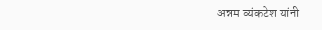अन्नम व्यंकटेश यांनी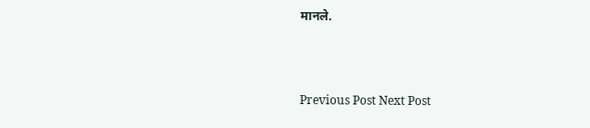मानले.



Previous Post Next Post